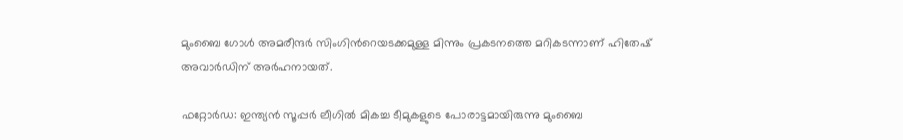മുംബൈ ഗോള്‍ അമരീന്ദര്‍ സിംഗിന്‍റെയടക്കമുള്ള മിന്നും പ്രകടനത്തെ മറികടന്നാണ് ഹിതേഷ് അവാര്‍ഡിന് അര്‍ഹനായത്.

ഫറ്റോര്‍ഡ: ഇന്ത്യന്‍ സൂപ്പര്‍ ലീഗില്‍ മികച്ച ടീമുകളുടെ പോരാട്ടമായിരുന്നു മുംബൈ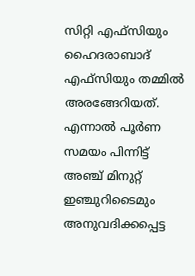സിറ്റി എഫ്‌സിയും ഹൈദരാബാദ് എഫ്‌സിയും തമ്മില്‍ അരങ്ങേറിയത്. എന്നാല്‍ പൂര്‍ണ സമയം പിന്നിട്ട് അഞ്ച് മിനുറ്റ് ഇഞ്ചുറിടൈമും അനുവദിക്കപ്പെട്ട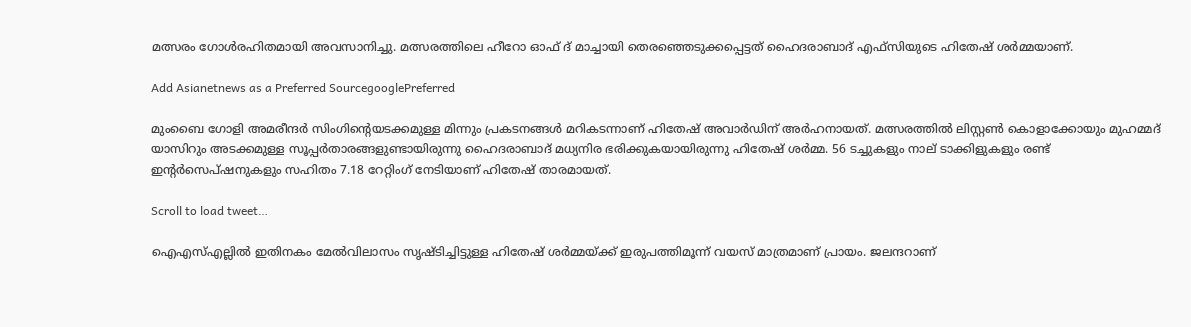മത്സരം ഗോള്‍രഹിതമായി അവസാനിച്ചു. മത്സരത്തിലെ ഹീറോ ഓഫ് ദ് മാച്ചായി തെരഞ്ഞെടുക്കപ്പെട്ടത് ഹൈദരാബാദ് എഫ്‌സിയുടെ ഹിതേഷ് ശര്‍മ്മയാണ്.

Add Asianetnews as a Preferred SourcegooglePreferred

മുംബൈ ഗോളി അമരീന്ദര്‍ സിംഗിന്‍റെയടക്കമുള്ള മിന്നും പ്രകടനങ്ങള്‍ മറികടന്നാണ് ഹിതേഷ് അവാര്‍ഡിന് അര്‍ഹനായത്. മത്സരത്തില്‍ ലിസ്റ്റണ്‍ കൊളാക്കോയും മുഹമ്മദ് യാസിറും അടക്കമുള്ള സൂപ്പര്‍താരങ്ങളുണ്ടായിരുന്നു ഹൈദരാബാദ് മധ്യനിര ഭരിക്കുകയായിരുന്നു ഹിതേഷ് ശര്‍മ്മ. 56 ടച്ചുകളും നാല് ടാക്കിളുകളും രണ്ട് ഇന്‍റര്‍സെപ്‌ഷനുകളും സഹിതം 7.18 റേറ്റിംഗ് നേടിയാണ് ഹിതേഷ് താരമായത്.

Scroll to load tweet…

ഐഎസ്എല്ലില്‍ ഇതിനകം മേല്‍വിലാസം സൃഷ്‌ടിച്ചിട്ടുള്ള ഹിതേഷ് ശര്‍മ്മയ്‌ക്ക് ഇരുപത്തിമൂന്ന് വയസ് മാത്രമാണ് പ്രായം. ജലന്ദറാണ്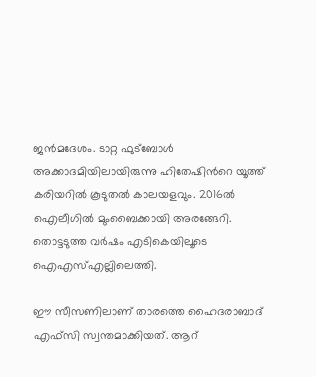ജന്‍മദേശം. ടാറ്റ ഫുട്ബോള്‍ അക്കാദമിയിലായിരുന്നു ഹിതേഷിന്‍റെ യൂത്ത് കരിയറില്‍ കൂടുതല്‍ കാലയളവും. 2016ല്‍ ഐലീഗില്‍ മുംബൈക്കായി അരങ്ങേറി. തൊട്ടടുത്ത വര്‍ഷം എടികെയിലൂടെ ഐഎസ്എല്ലിലെത്തി.

ഈ സീസണിലാണ് താരത്തെ ഹൈദരാബാദ് എഫ്‌സി സ്വന്തമാക്കിയത്. ആറ്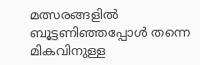മത്സരങ്ങളില്‍ ബൂട്ടണിഞ്ഞപ്പോള്‍ തന്നെ മികവിനുള്ള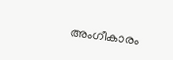അംഗീകാരം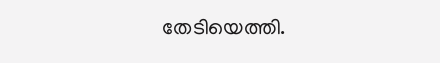തേടിയെത്തി.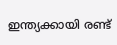ഇന്ത്യക്കായി രണ്ട്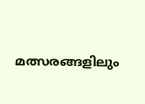മത്സരങ്ങളിലും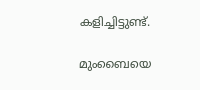കളിച്ചിട്ടുണ്ട്.

മുംബൈയെ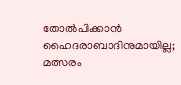തോല്‍പിക്കാന്‍ ഹൈദരാബാദിനുമായില്ല; മത്സരം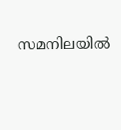സമനിലയില്‍